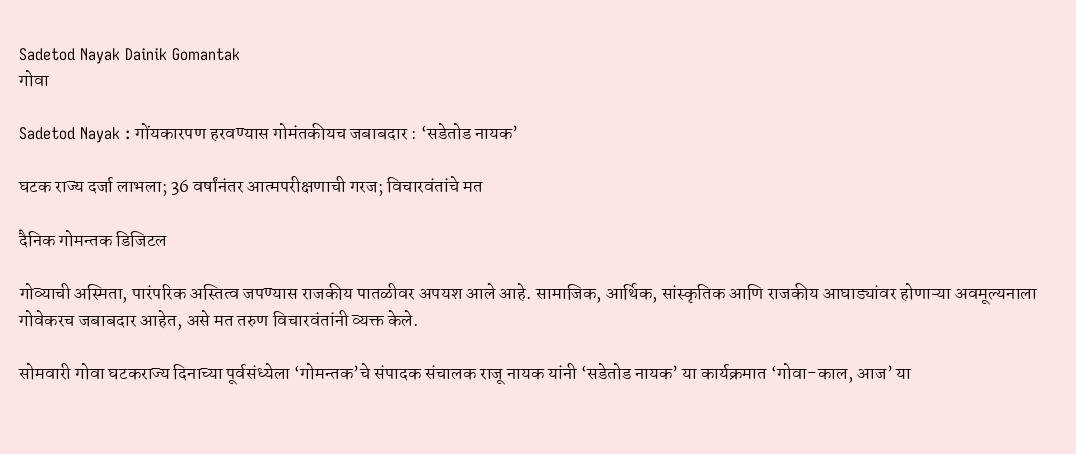Sadetod Nayak Dainik Gomantak
गोवा

Sadetod Nayak : गोंयकारपण हरवण्यास गोमंतकीयच जबाबदार : ‘सडेतोड नायक’

घटक राज्‍य दर्जा लाभला; 36 वर्षांनंतर आत्मपरीक्षणाची गरज; विचारवंतांचे मत

दैनिक गोमन्तक डिजिटल

गोव्याची अस्मिता, पारंपरिक अस्‍तित्‍व जपण्यास राजकीय पातळीवर अपयश आले आहे. सामाजिक, आर्थिक, सांस्कृतिक आणि राजकीय आघाड्यांवर होणाऱ्या अवमूल्‍यनाला गोवेकरच जबाबदार आहेत, असे मत तरुण विचारवंतांनी व्यक्त केले.

सोमवारी गोवा घटकराज्‍य दिनाच्‍या पूर्वसंध्‍येला ‘गोमन्‍तक’चे संपादक संचालक राजू नायक यांनी ‘सडेतोड नायक’ या कार्यक्रमात ‘गोवा-काल, आज’ या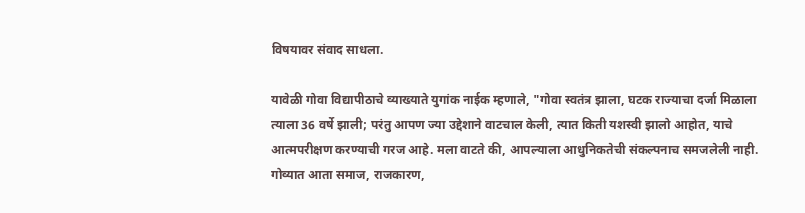विषयावर संवाद साधला.

यावेळी गोवा विद्यापीठाचे व्याख्याते युगांक नाईक म्हणाले, "गोवा स्‍वतंत्र झाला, घटक राज्‍याचा दर्जा मिळाला त्‍याला 36 वर्षे झाली; परंतु आपण ज्‍या उद्देशाने वाटचाल केली, त्‍यात किती यशस्‍वी झालो आहोत, याचे आत्मपरीक्षण करण्याची गरज आहे. मला वाटते की, आपल्याला आधुनिकतेची संकल्पनाच समजलेली नाही. गोव्यात आता समाज, राजकारण,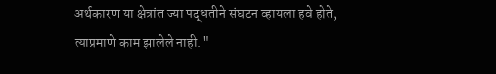अर्थकारण या क्षेत्रांत ज्या पद्धतीने संघटन व्हायला हवे होते, त्याप्रमाणे काम झालेले नाही."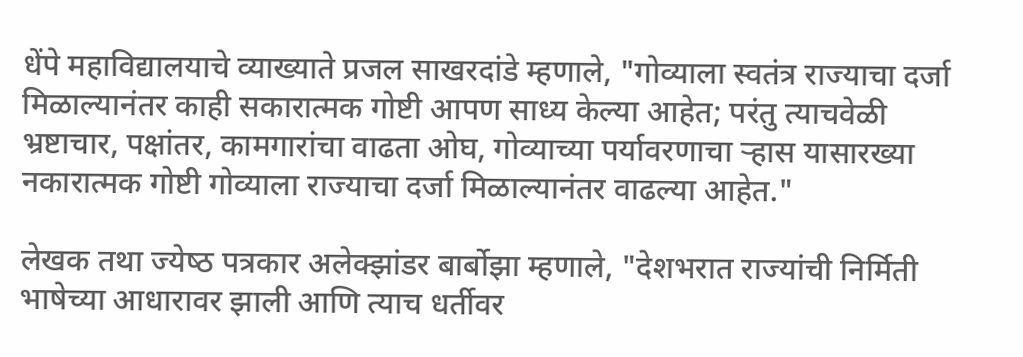धेंपे महाविद्यालयाचे व्याख्याते प्रजल साखरदांडे म्हणाले, "गोव्याला स्‍वतंत्र राज्याचा दर्जा मिळाल्यानंतर काही सकारात्मक गोष्टी आपण साध्य केल्या आहेत; परंतु त्याचवेळी भ्रष्टाचार, पक्षांतर, कामगारांचा वाढता ओघ, गोव्याच्या पर्यावरणाचा ऱ्हास यासारख्या नकारात्मक गोष्टी गोव्याला राज्याचा दर्जा मिळाल्यानंतर वाढल्या आहेत."

लेखक तथा ज्‍येष्‍ठ पत्रकार अलेक्झांडर बार्बोझा म्‍हणाले, "देशभरात राज्यांची निर्मिती भाषेच्या आधारावर झाली आणि त्याच धर्तीवर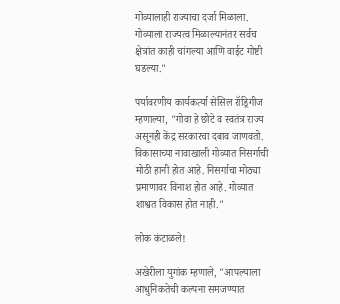गोव्यालाही राज्याचा दर्जा मिळाला. गोव्याला राज्यत्व मिळाल्यानंतर सर्वच क्षेत्रांत काही चांगल्या आणि वाईट गोष्टी घडल्या."

पर्यावरणीय कार्यकर्त्या सेसिल रॉड्रिगीज म्‍हणाल्‍या, "गोवा हे छोटे व स्‍वतंत्र राज्‍य असूनही केंद्र सरकारचा दबाव जाणवतो. विकासाच्‍या नावाखाली गोव्यात निसर्गाची मोठी हानी होत आहे. निसर्गाचा मोठ्या प्रमाणावर विनाश होत आहे. गोव्यात शाश्वत विकास होत नाही."

लोक कंटाळले!

अखेरीला युगांक म्‍हणाले, "आपल्‍याला आधुनिकतेची कल्पना समजण्यात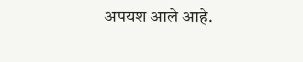अपयश आले आहे.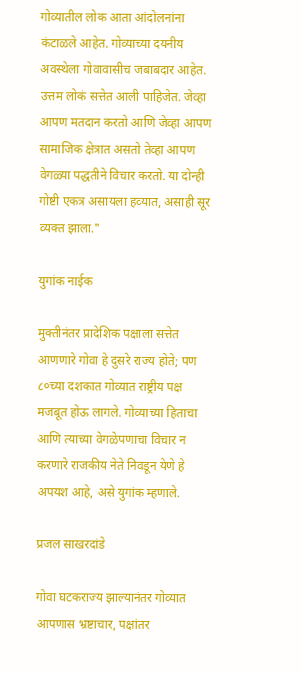गोव्यातील लोक आता आंदोलनांना कंटाळले आहेत. गोव्याच्या दयनीय अवस्थेला गोवावासीच जबाबदार आहेत. उत्तम लोकं सत्तेत आली पाहिजेत. जेव्हा आपण मतदान करतो आणि जेव्हा आपण सामाजिक क्षेत्रात असतो तेव्हा आपण वेगळ्या पद्धतीने विचार करतो. या दोन्ही गोष्टी एकत्र असायला हव्‍यात, असाही सूर व्‍यक्‍त झाला."

युगांक नाईक

मुक्तीनंतर प्रादेशिक पक्षाला सत्तेत आणणारे गोवा हे दुसरे राज्य होते; पण ८०च्या दशकात गोव्यात राष्ट्रीय पक्ष मजबूत होऊ लागले. गोव्याच्या हिताचा आणि त्याच्या वेगळेपणाचा विचार न करणारे राजकीय नेते निवडून येणे हे अपयश आहे, असे युगांक म्‍हणाले.

प्रजल साखरदांडे

गोवा घटकराज्य झाल्यानंतर गोव्यात आपणास भ्रष्टाचार, पक्षांतर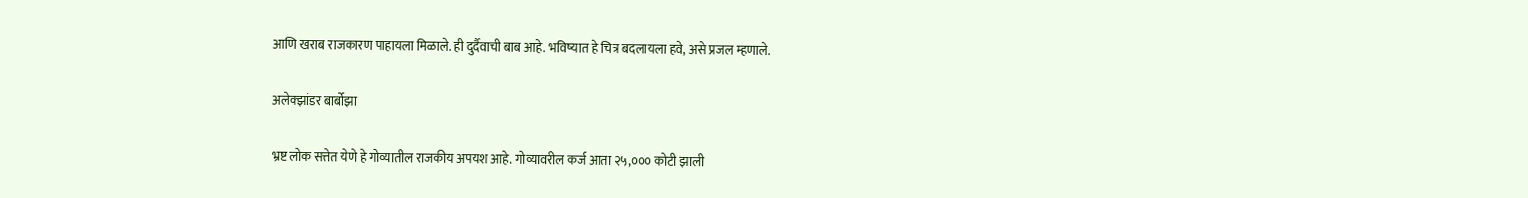आणि खराब राजकारण पाहायला मिळाले. ही दुर्दैवाची बाब आहे. भविष्‍यात हे चित्र बदलायला हवे, असे प्रजल म्‍हणाले.

अलेक्झांडर बार्बोझा

भ्रष्ट लोक सत्तेत येणे हे गोव्यातील राजकीय अपयश आहे. गोव्यावरील कर्ज आता २५,००० कोटी झाली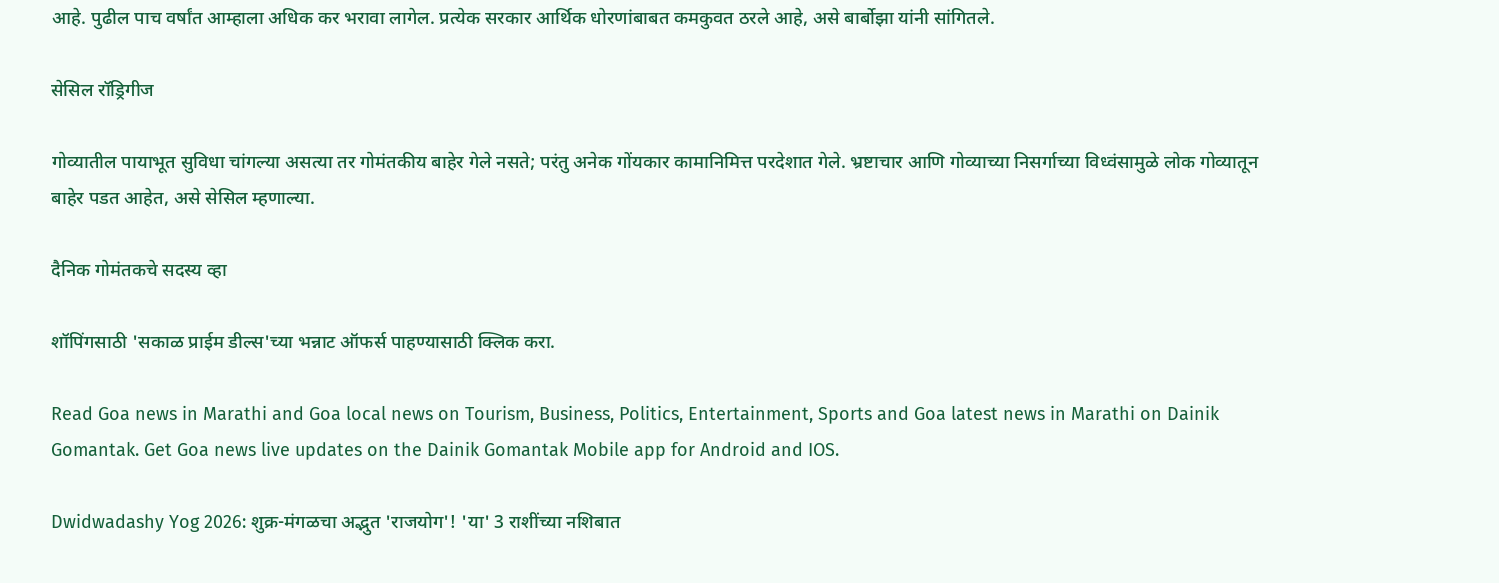आहे. पुढील पाच वर्षांत आम्हाला अधिक कर भरावा लागेल. प्रत्येक सरकार आर्थिक धोरणांबाबत कमकुवत ठरले आहे, असे बार्बोझा यांनी सांगितले.

सेसिल रॉड्रिगीज

गोव्यातील पायाभूत सुविधा चांगल्या असत्या तर गोमंतकीय बाहेर गेले नसते; परंतु अनेक गोंयकार कामानिमित्त परदेशात गेले. भ्रष्टाचार आणि गोव्याच्या निसर्गाच्या विध्वंसामुळे लोक गोव्यातून बाहेर पडत आहेत, असे सेसिल म्‍हणाल्‍या.

दैनिक गोमंतकचे सदस्य व्हा

शॉपिंगसाठी 'सकाळ प्राईम डील्स'च्या भन्नाट ऑफर्स पाहण्यासाठी क्लिक करा.

Read Goa news in Marathi and Goa local news on Tourism, Business, Politics, Entertainment, Sports and Goa latest news in Marathi on Dainik Gomantak. Get Goa news live updates on the Dainik Gomantak Mobile app for Android and IOS.

Dwidwadashy Yog 2026: शुक्र-मंगळचा अद्भुत 'राजयोग'! 'या' 3 राशींच्या नशिबात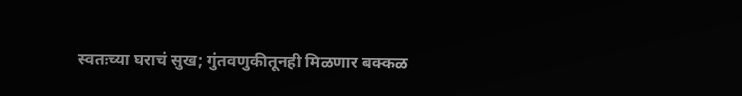स्वतःच्या घराचं सुख; गुंतवणुकीतूनही मिळणार बक्कळ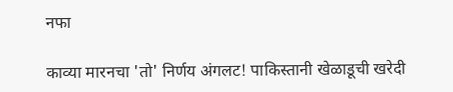नफा

काव्या मारनचा 'तो' निर्णय अंगलट! पाकिस्तानी खेळाडूची खरेदी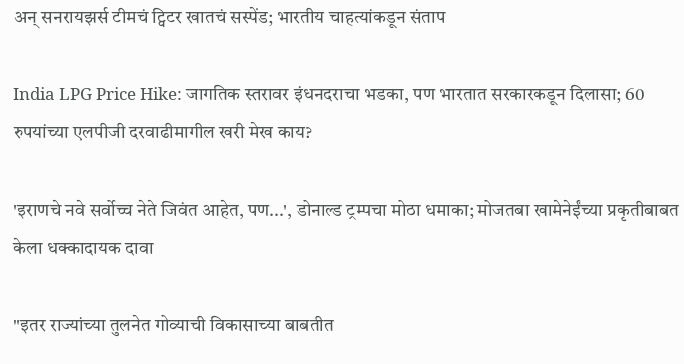अन् सनरायझर्स टीमचं ट्विटर खातचं सस्पेंड; भारतीय चाहत्यांकडून संताप

India LPG Price Hike: जागतिक स्तरावर इंधनदराचा भडका, पण भारतात सरकारकडून दिलासा; 60 रुपयांच्या एलपीजी दरवाढीमागील खरी मेख काय?

'इराणचे नवे सर्वोच्च नेते जिवंत आहेत, पण...', डोनाल्ड ट्रम्पचा मोठा धमाका; मोजतबा खामेनेईंच्या प्रकृतीबाबत केला धक्कादायक दावा

"इतर राज्‍यांच्‍या तुलनेत गोव्‍याची विकासाच्‍या बाबतीत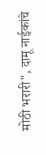मोठी भरारी", दामू नाईकांचे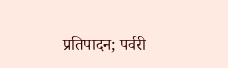प्रतिपादन; पर्वरी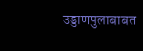उड्डाणपुलाबाबत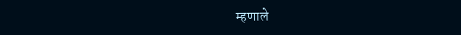म्हणाले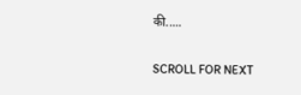की.....

SCROLL FOR NEXT